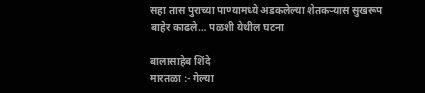सहा तास पुराच्या पाण्यामध्ये अडकलेल्या शेतकऱ्यास सुखरूप बाहेर काढले… पळशी येथील घटना

बालासाहेब शिंदे
मारतळा :- गेल्या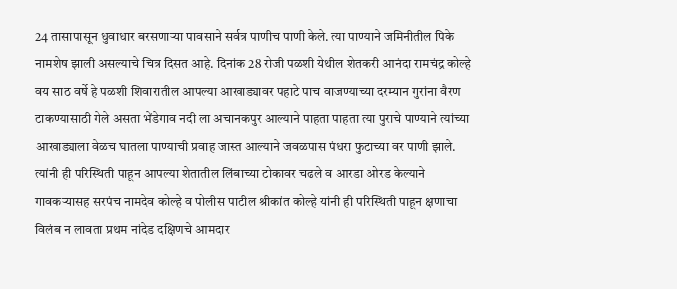24 तासापासून धुवाधार बरसणाऱ्या पावसाने सर्वत्र पाणीच पाणी केले. त्या पाण्याने जमिनीतील पिके नामशेष झाली असल्याचे चित्र दिसत आहे. दिनांक 28 रोजी पळशी येथील शेतकरी आनंदा रामचंद्र कोल्हे वय साठ वर्षे हे पळशी शिवारातील आपल्या आखाड्यावर पहाटे पाच वाजण्याच्या दरम्यान गुरांना वैरण टाकण्यासाठी गेले असता भेंडेगाव नदी ला अचानकपुर आल्याने पाहता पाहता त्या पुराचे पाण्याने त्यांच्या आखाड्याला वेळच घातला पाण्याची प्रवाह जास्त आल्याने जवळपास पंधरा फुटाच्या वर पाणी झाले.
त्यांनी ही परिस्थिती पाहून आपल्या शेतातील लिंबाच्या टोकावर चढले व आरडा ओरड केल्याने गावकऱ्यासह सरपंच नामदेव कोल्हे व पोलीस पाटील श्रीकांत कोल्हे यांनी ही परिस्थिती पाहून क्षणाचा विलंब न लावता प्रथम नांदेड दक्षिणचे आमदार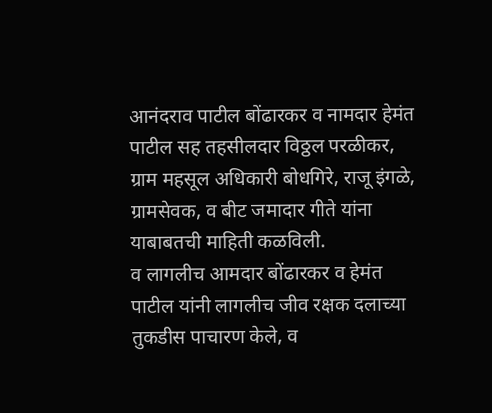आनंदराव पाटील बोंढारकर व नामदार हेमंत पाटील सह तहसीलदार विठ्ठल परळीकर, ग्राम महसूल अधिकारी बोधगिरे, राजू इंगळे, ग्रामसेवक, व बीट जमादार गीते यांना याबाबतची माहिती कळविली.
व लागलीच आमदार बोंढारकर व हेमंत पाटील यांनी लागलीच जीव रक्षक दलाच्या तुकडीस पाचारण केले, व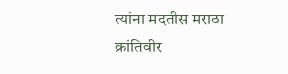त्यांना मदतीस मराठा क्रांतिवीर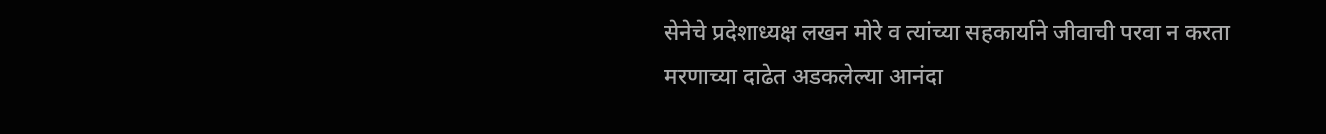सेनेचे प्रदेशाध्यक्ष लखन मोरे व त्यांच्या सहकार्याने जीवाची परवा न करता मरणाच्या दाढेत अडकलेल्या आनंदा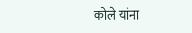कोले यांना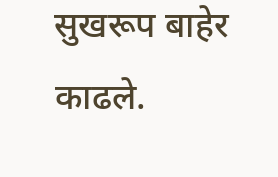सुखरूप बाहेर काढले.